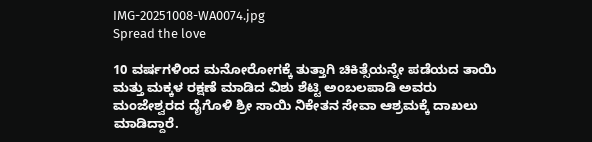IMG-20251008-WA0074.jpg
Spread the love

10 ವರ್ಷಗಳಿಂದ ಮನೋರೋಗಕ್ಕೆ ತುತ್ತಾಗಿ ಚಿಕಿತ್ಸೆಯನ್ನೇ ಪಡೆಯದ ತಾಯಿ ಮತ್ತು ಮಕ್ಕಳ ರಕ್ಷಣೆ ಮಾಡಿದ ವಿಶು ಶೆಟ್ಟಿ ಅಂಬಲಪಾಡಿ ಅವರು
ಮಂಜೇಶ್ವರದ ದೈಗೊಳಿ ಶ್ರೀ ಸಾಯಿ ನಿಕೇತನ ಸೇವಾ ಆಶ್ರಮಕ್ಕೆ ದಾಖಲು ಮಾಡಿದ್ದಾರೆ.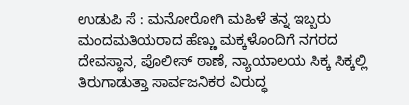ಉಡುಪಿ ಸೆ : ಮನೋರೋಗಿ ಮಹಿಳೆ ತನ್ನ ಇಬ್ಬರು ಮಂದಮತಿಯರಾದ ಹೆಣ್ಣು ಮಕ್ಕಳೊಂದಿಗೆ ನಗರದ ದೇವಸ್ಥಾನ, ಪೊಲೀಸ್ ಠಾಣೆ, ನ್ಯಾಯಾಲಯ ಸಿಕ್ಕ ಸಿಕ್ಕಲ್ಲಿ ತಿರುಗಾಡುತ್ತಾ ಸಾರ್ವಜನಿಕರ ವಿರುದ್ಧ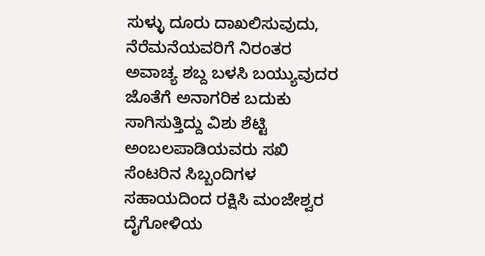ಸುಳ್ಳು ದೂರು ದಾಖಲಿಸುವುದು, ನೆರೆಮನೆಯವರಿಗೆ ನಿರಂತರ ಅವಾಚ್ಯ ಶಬ್ದ ಬಳಸಿ ಬಯ್ಯುವುದರ ಜೊತೆಗೆ ಅನಾಗರಿಕ ಬದುಕು ಸಾಗಿಸುತ್ತಿದ್ದು ವಿಶು ಶೆಟ್ಟಿ ಅಂಬಲಪಾಡಿಯವರು ಸಖಿ ಸೆಂಟರಿನ ಸಿಬ್ಬಂದಿಗಳ ಸಹಾಯದಿಂದ ರಕ್ಷಿಸಿ ಮಂಜೇಶ್ವರ ದೈಗೋಳಿಯ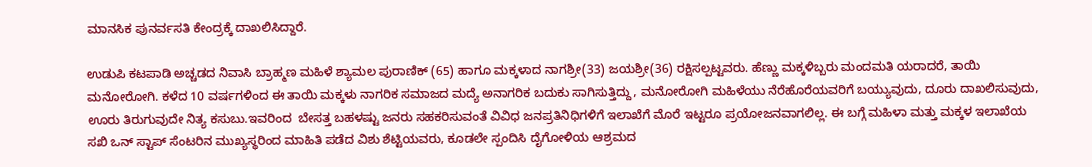ಮಾನಸಿಕ ಪುನರ್ವಸತಿ ಕೇಂದ್ರಕ್ಕೆ ದಾಖಲಿಸಿದ್ದಾರೆ.

ಉಡುಪಿ ಕಟಪಾಡಿ ಅಚ್ಚಡದ ನಿವಾಸಿ ಬ್ರಾಹ್ಮಣ ಮಹಿಳೆ ಶ್ಯಾಮಲ ಪುರಾಣಿಕ್ (65) ಹಾಗೂ ಮಕ್ಕಳಾದ ನಾಗಶ್ರೀ(33) ಜಯಶ್ರೀ(36) ರಕ್ಷಿಸಲ್ಪಟ್ಟವರು. ಹೆಣ್ಣು ಮಕ್ಕಳಿಬ್ಬರು ಮಂದಮತಿ ಯರಾದರೆ, ತಾಯಿ ಮನೋರೋಗಿ. ಕಳೆದ 10 ವರ್ಷಗಳಿಂದ ಈ ತಾಯಿ ಮಕ್ಕಳು ನಾಗರಿಕ ಸಮಾಜದ ಮದ್ಯೆ ಅನಾಗರಿಕ ಬದುಕು ಸಾಗಿಸುತ್ತಿದ್ದು, ಮನೋರೋಗಿ ಮಹಿಳೆಯು ನೆರೆಹೊರೆಯವರಿಗೆ ಬಯ್ಯುವುದು, ದೂರು ದಾಖಲಿಸುವುದು, ಊರು ತಿರುಗುವುದೇ ನಿತ್ಯ ಕಸುಬು.ಇವರಿಂದ  ಬೇಸತ್ತ ಬಹಳಷ್ಟು ಜನರು ಸಹಕರಿಸುವಂತೆ ವಿವಿಧ ಜನಪ್ರತಿನಿಧಿಗಳಿಗೆ ಇಲಾಖೆಗೆ ಮೊರೆ ಇಟ್ಟರೂ ಪ್ರಯೋಜನವಾಗಲಿಲ್ಲ. ಈ ಬಗ್ಗೆ ಮಹಿಳಾ ಮತ್ತು ಮಕ್ಕಳ ಇಲಾಖೆಯ ಸಖಿ ಒನ್ ಸ್ಟಾಪ್ ಸೆಂಟರಿನ ಮುಖ್ಯಸ್ಥರಿಂದ ಮಾಹಿತಿ ಪಡೆದ ವಿಶು ಶೆಟ್ಟಿಯವರು, ಕೂಡಲೇ ಸ್ಪಂದಿಸಿ ದೈಗೋಳಿಯ ಆಶ್ರಮದ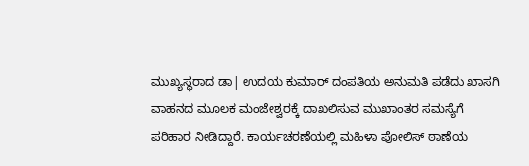ಮುಖ್ಯಸ್ಥರಾದ ಡಾ| ಉದಯ ಕುಮಾರ್ ದಂಪತಿಯ ಅನುಮತಿ ಪಡೆದು ಖಾಸಗಿ ವಾಹನದ ಮೂಲಕ ಮಂಜೇಶ್ವರಕ್ಕೆ ದಾಖಲಿಸುವ ಮುಖಾಂತರ ಸಮಸ್ಯೆಗೆ ಪರಿಹಾರ ನೀಡಿದ್ದಾರೆ. ಕಾರ್ಯಚರಣೆಯಲ್ಲಿ ಮಹಿಳಾ ಪೋಲಿಸ್ ಠಾಣೆಯ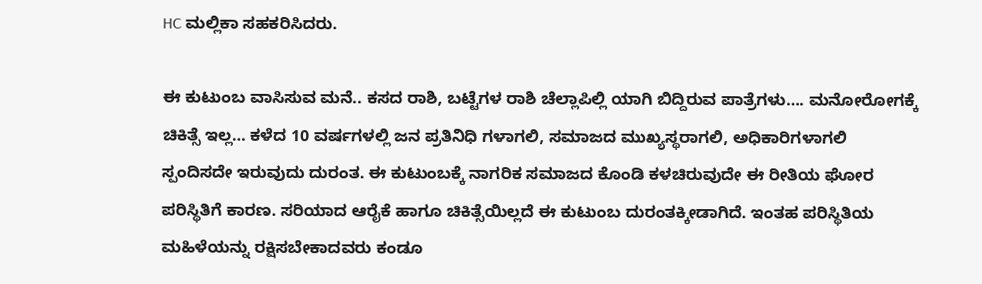HC ಮಲ್ಲಿಕಾ ಸಹಕರಿಸಿದರು.

ಈ ಕುಟುಂಬ ವಾಸಿಸುವ ಮನೆ.. ಕಸದ ರಾಶಿ, ಬಟ್ಟೆಗಳ ರಾಶಿ ಚೆಲ್ಲಾಪಿಲ್ಲಿ ಯಾಗಿ ಬಿದ್ದಿರುವ ಪಾತ್ರೆಗಳು…. ಮನೋರೋಗಕ್ಕೆ ಚಿಕಿತ್ಸೆ ಇಲ್ಲ… ಕಳೆದ 10 ವರ್ಷಗಳಲ್ಲಿ ಜನ ಪ್ರತಿನಿಧಿ ಗಳಾಗಲಿ, ಸಮಾಜದ ಮುಖ್ಯಸ್ಥರಾಗಲಿ, ಅಧಿಕಾರಿಗಳಾಗಲಿ ಸ್ಪಂದಿಸದೇ ಇರುವುದು ದುರಂತ. ಈ ಕುಟುಂಬಕ್ಕೆ ನಾಗರಿಕ ಸಮಾಜದ ಕೊಂಡಿ ಕಳಚಿರುವುದೇ ಈ ರೀತಿಯ ಘೋರ ಪರಿಸ್ಥಿತಿಗೆ ಕಾರಣ. ಸರಿಯಾದ ಆರೈಕೆ ಹಾಗೂ ಚಿಕಿತ್ಸೆಯಿಲ್ಲದೆ ಈ ಕುಟುಂಬ ದುರಂತಕ್ಕೀಡಾಗಿದೆ. ಇಂತಹ ಪರಿಸ್ಥಿತಿಯ ಮಹಿಳೆಯನ್ನು ರಕ್ಷಿಸಬೇಕಾದವರು ಕಂಡೂ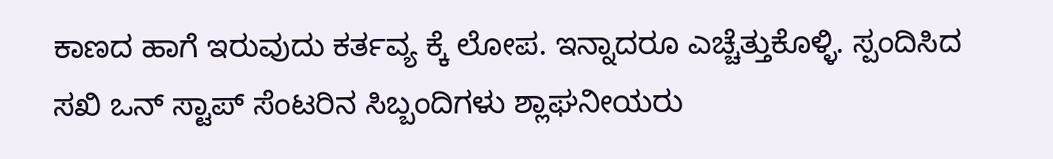ಕಾಣದ ಹಾಗೆ ಇರುವುದು ಕರ್ತವ್ಯ ಕ್ಕೆ ಲೋಪ. ಇನ್ನಾದರೂ ಎಚ್ಚೆತ್ತುಕೊಳ್ಳಿ. ಸ್ಪಂದಿಸಿದ ಸಖಿ ಒನ್ ಸ್ಟಾಪ್ ಸೆಂಟರಿನ ಸಿಬ್ಬಂದಿಗಳು ಶ್ಲಾಘನೀಯರು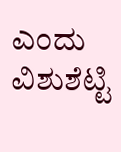ಎಂದು ವಿಶುಶೆಟ್ಟಿ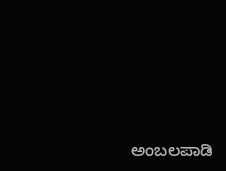ಅಂಬಲಪಾಡಿ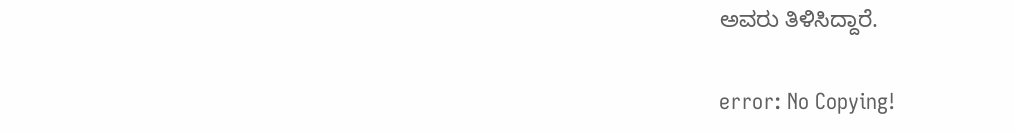ಅವರು ತಿಳಿಸಿದ್ದಾರೆ.

error: No Copying!